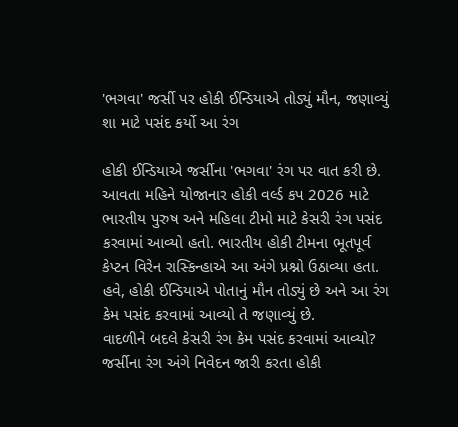'ભગવા' જર્સી પર હોકી ઈન્ડિયાએ તોડ્યું મૌન, જણાવ્યું શા માટે પસંદ કર્યો આ રંગ

હોકી ઈન્ડિયાએ જર્સીના 'ભગવા' રંગ પર વાત કરી છે. આવતા મહિને યોજાનાર હોકી વર્લ્ડ કપ 2026 માટે ભારતીય પુરુષ અને મહિલા ટીમો માટે કેસરી રંગ પસંદ કરવામાં આવ્યો હતો. ભારતીય હોકી ટીમના ભૂતપૂર્વ કેપ્ટન વિરેન રાસ્કિન્હાએ આ અંગે પ્રશ્નો ઉઠાવ્યા હતા. હવે, હોકી ઈન્ડિયાએ પોતાનું મૌન તોડ્યું છે અને આ રંગ કેમ પસંદ કરવામાં આવ્યો તે જણાવ્યું છે.
વાદળીને બદલે કેસરી રંગ કેમ પસંદ કરવામાં આવ્યો?
જર્સીના રંગ અંગે નિવેદન જારી કરતા હોકી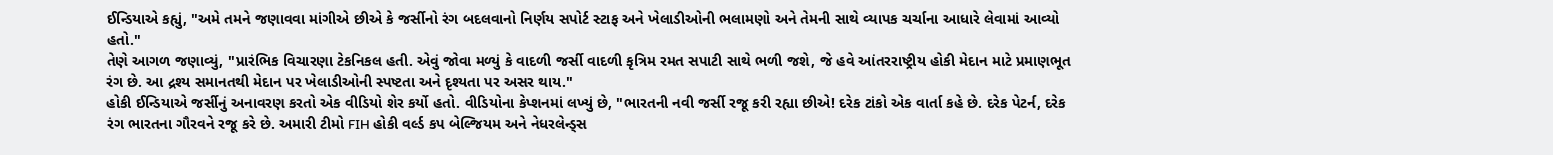ઈન્ડિયાએ કહ્યું, "અમે તમને જણાવવા માંગીએ છીએ કે જર્સીનો રંગ બદલવાનો નિર્ણય સપોર્ટ સ્ટાફ અને ખેલાડીઓની ભલામણો અને તેમની સાથે વ્યાપક ચર્ચાના આધારે લેવામાં આવ્યો હતો."
તેણે આગળ જણાવ્યું, "પ્રારંભિક વિચારણા ટેકનિકલ હતી. એવું જોવા મળ્યું કે વાદળી જર્સી વાદળી કૃત્રિમ રમત સપાટી સાથે ભળી જશે, જે હવે આંતરરાષ્ટ્રીય હોકી મેદાન માટે પ્રમાણભૂત રંગ છે. આ દ્રશ્ય સમાનતથી મેદાન પર ખેલાડીઓની સ્પષ્ટતા અને દૃશ્યતા પર અસર થાય."
હોકી ઈન્ડિયાએ જર્સીનું અનાવરણ કરતો એક વીડિયો શેર કર્યો હતો. વીડિયોના કેપ્શનમાં લખ્યું છે, "ભારતની નવી જર્સી રજૂ કરી રહ્યા છીએ! દરેક ટાંકો એક વાર્તા કહે છે. દરેક પેટર્ન, દરેક રંગ ભારતના ગૌરવને રજૂ કરે છે. અમારી ટીમો FIH હોકી વર્લ્ડ કપ બેલ્જિયમ અને નેધરલેન્ડ્સ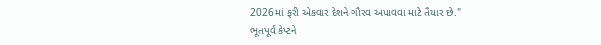2026માં ફરી એકવાર દેશને ગૌરવ અપાવવા માટે તૈયાર છે."
ભૂતપૂર્વ કેપ્ટને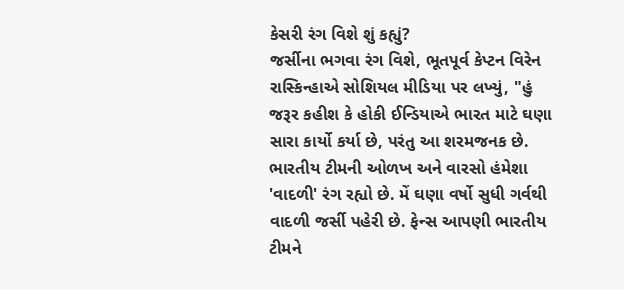કેસરી રંગ વિશે શું કહ્યું?
જર્સીના ભગવા રંગ વિશે, ભૂતપૂર્વ કેપ્ટન વિરેન રાસ્કિન્હાએ સોશિયલ મીડિયા પર લખ્યું, "હું જરૂર કહીશ કે હોકી ઈન્ડિયાએ ભારત માટે ઘણા સારા કાર્યો કર્યા છે, પરંતુ આ શરમજનક છે. ભારતીય ટીમની ઓળખ અને વારસો હંમેશા 'વાદળી' રંગ રહ્યો છે. મેં ઘણા વર્ષો સુધી ગર્વથી વાદળી જર્સી પહેરી છે. ફેન્સ આપણી ભારતીય ટીમને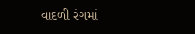વાદળી રંગમાં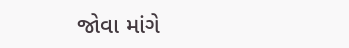જોવા માંગે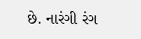છે. નારંગી રંગ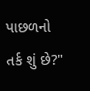પાછળનો તર્ક શું છે?"